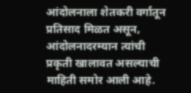आंदोलनाला शेतकरी वर्गातून प्रतिसाद मिळत असून, आंदोलनादरम्यान त्यांची प्रकृती खालावत असल्याची माहिती समोर आली आहे.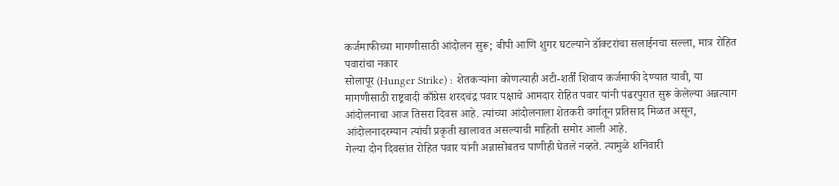कर्जमाफीच्या मागणीसाठी आंदोलन सुरू; बीपी आणि शुगर घटल्याने डॉक्टरांचा सलाईनचा सल्ला, मात्र रोहित पवारांचा नकार
सोलापूर (Hunger Strike) : शेतकऱ्यांना कोणत्याही अटी-शर्तीं शिवाय कर्जमाफी देण्यात यावी, या मागणीसाठी राष्ट्रवादी काँग्रेस शरदचंद्र पवार पक्षाचे आमदार रोहित पवार यांनी पंढरपुरात सुरू केलेल्या अन्नत्याग आंदोलनाचा आज तिसरा दिवस आहे. त्यांच्या आंदोलनाला शेतकरी वर्गातून प्रतिसाद मिळत असून, आंदोलनादरम्यान त्यांची प्रकृती खालावत असल्याची माहिती समोर आली आहे.
गेल्या दोन दिवसांत रोहित पवार यांनी अन्नासोबतच पाणीही घेतले नव्हते. त्यामुळे शनिवारी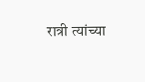रात्री त्यांच्या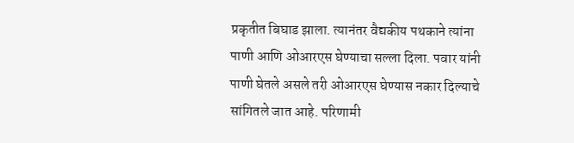प्रकृतीत बिघाड झाला. त्यानंतर वैद्यकीय पथकाने त्यांना पाणी आणि ओआरएस घेण्याचा सल्ला दिला. पवार यांनी पाणी घेतले असले तरी ओआरएस घेण्यास नकार दिल्याचे सांगितले जात आहे. परिणामी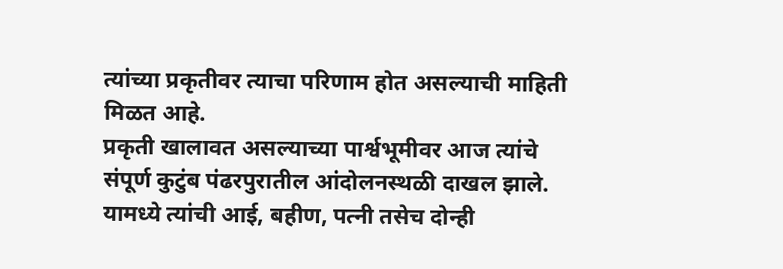त्यांच्या प्रकृतीवर त्याचा परिणाम होत असल्याची माहिती मिळत आहे.
प्रकृती खालावत असल्याच्या पार्श्वभूमीवर आज त्यांचे संपूर्ण कुटुंब पंढरपुरातील आंदोलनस्थळी दाखल झाले. यामध्ये त्यांची आई, बहीण, पत्नी तसेच दोन्ही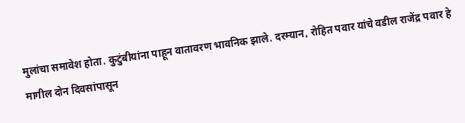मुलांचा समावेश होता. कुटुंबीयांना पाहून वातावरण भावनिक झाले. दरम्यान, रोहित पवार यांचे वडील राजेंद्र पवार हे मागील दोन दिवसांपासून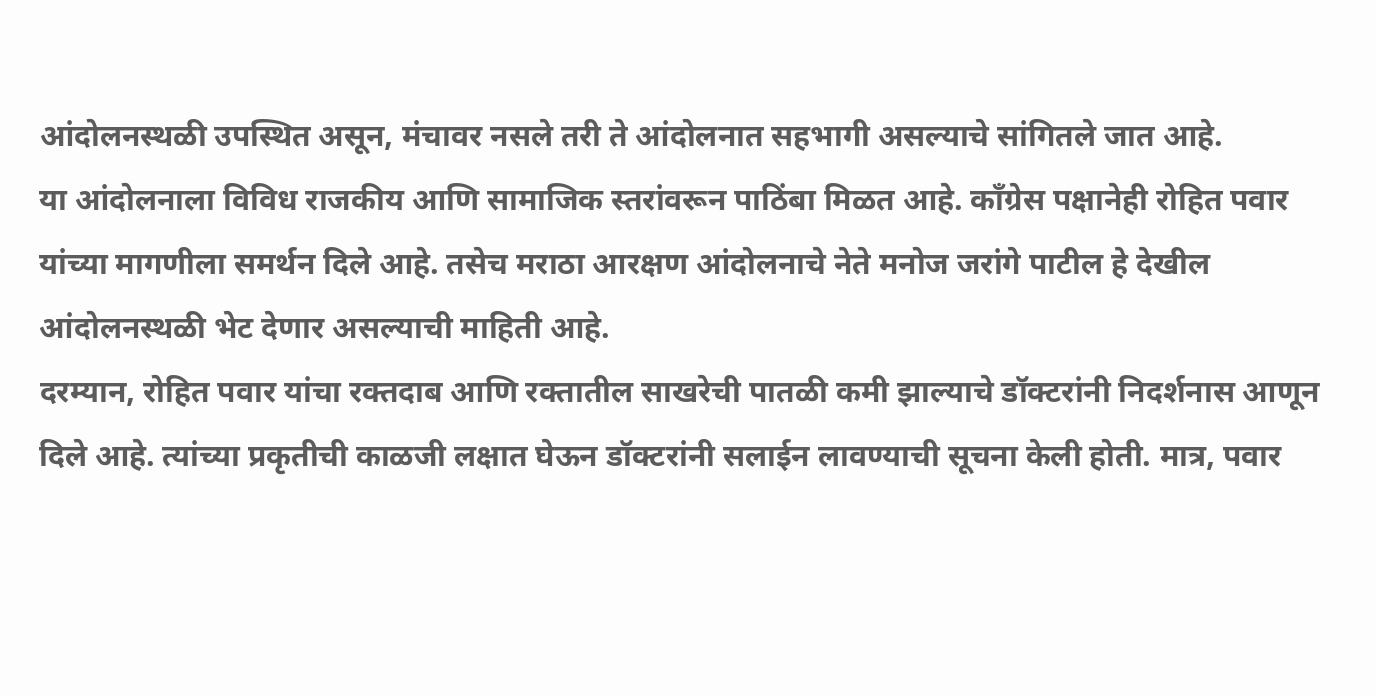आंदोलनस्थळी उपस्थित असून, मंचावर नसले तरी ते आंदोलनात सहभागी असल्याचे सांगितले जात आहे.
या आंदोलनाला विविध राजकीय आणि सामाजिक स्तरांवरून पाठिंबा मिळत आहे. काँग्रेस पक्षानेही रोहित पवार यांच्या मागणीला समर्थन दिले आहे. तसेच मराठा आरक्षण आंदोलनाचे नेते मनोज जरांगे पाटील हे देखील आंदोलनस्थळी भेट देणार असल्याची माहिती आहे.
दरम्यान, रोहित पवार यांचा रक्तदाब आणि रक्तातील साखरेची पातळी कमी झाल्याचे डॉक्टरांनी निदर्शनास आणून दिले आहे. त्यांच्या प्रकृतीची काळजी लक्षात घेऊन डॉक्टरांनी सलाईन लावण्याची सूचना केली होती. मात्र, पवार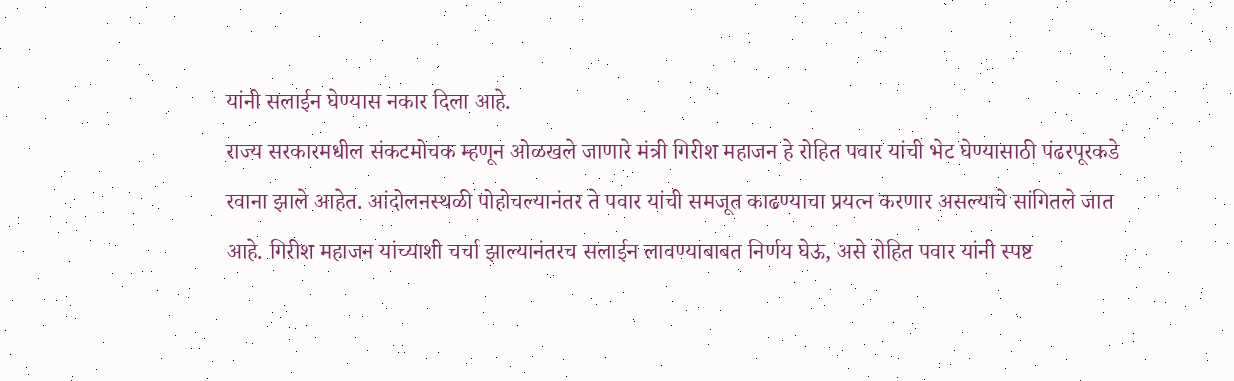यांनी सलाईन घेण्यास नकार दिला आहे.
राज्य सरकारमधील संकटमोचक म्हणून ओळखले जाणारे मंत्री गिरीश महाजन हे रोहित पवार यांची भेट घेण्यासाठी पंढरपूरकडे रवाना झाले आहेत. आंदोलनस्थळी पोहोचल्यानंतर ते पवार यांची समजूत काढण्याचा प्रयत्न करणार असल्याचे सांगितले जात आहे. गिरीश महाजन यांच्याशी चर्चा झाल्यानंतरच सलाईन लावण्याबाबत निर्णय घेऊ, असे रोहित पवार यांनी स्पष्ट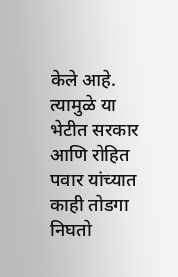केले आहे. त्यामुळे या भेटीत सरकार आणि रोहित पवार यांच्यात काही तोडगा निघतो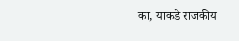का, याकडे राजकीय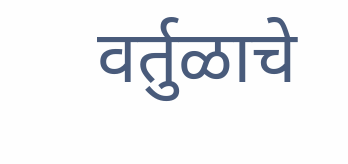वर्तुळाचे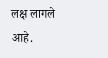लक्ष लागले आहे.